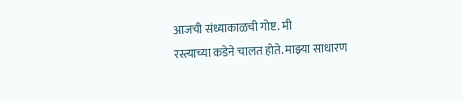आजची संध्याकाळची गोष्ट. मी
रस्त्याच्या कडेने चालत होते. माझ्या साधारण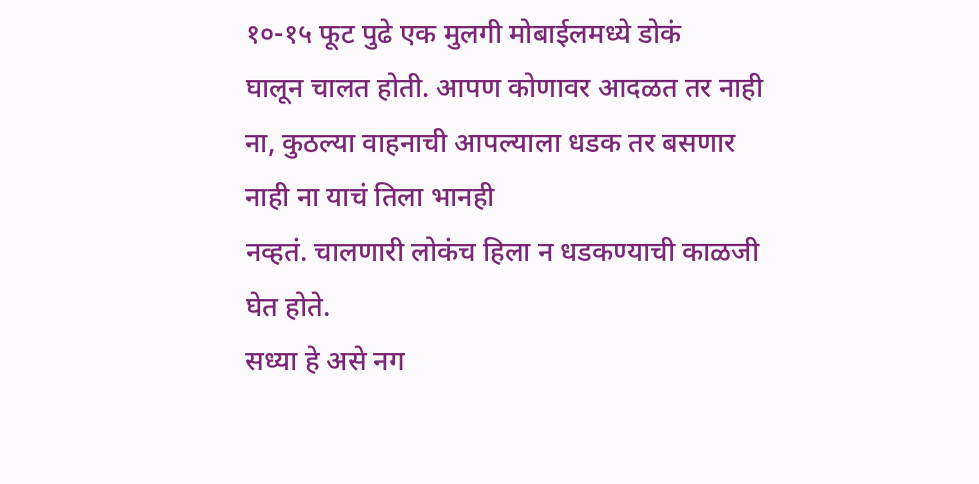१०-१५ फूट पुढे एक मुलगी मोबाईलमध्ये डोकं
घालून चालत होती. आपण कोणावर आदळत तर नाही ना, कुठल्या वाहनाची आपल्याला धडक तर बसणार नाही ना याचं तिला भानही
नव्हतं. चालणारी लोकंच हिला न धडकण्याची काळजी घेत होते.
सध्या हे असे नग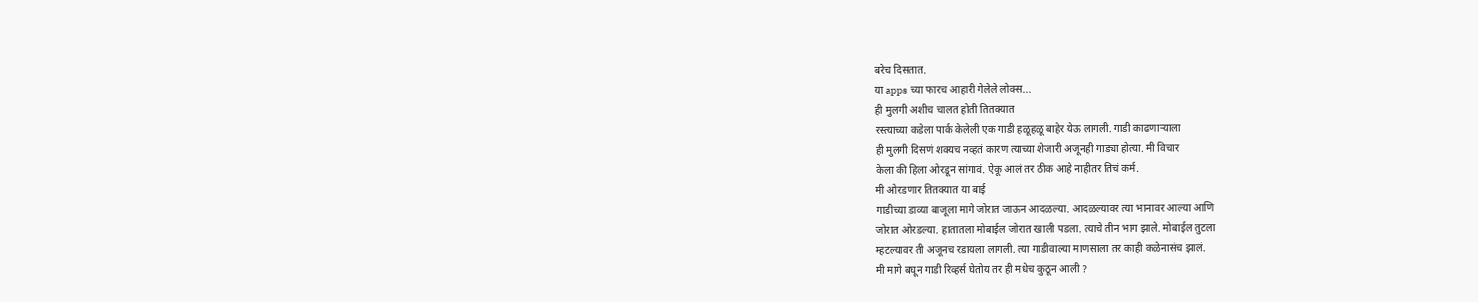बरेच दिसतात.
या apps च्या फारच आहारी गेलेले लोक्स...
ही मुलगी अशीच चालत होती तितक्यात
रस्त्याच्या कडेला पार्क केलेली एक गाडी हळूहळू बाहेर येऊ लागली. गाडी काढणाऱ्याला
ही मुलगी दिसणं शक्यच नव्हतं कारण त्याच्या शेजारी अजूनही गाड्या होत्या. मी विचार
केला की हिला ओरडून सांगावं. ऐकू आलं तर ठीक आहे नाहीतर तिचं कर्म.
मी ओरडणार तितक्यात या बाई
गाडीच्या डाव्या बाजूला मागे जोरात जाऊन आदळल्या. आदळल्यावर त्या भानावर आल्या आणि
जोरात ओरडल्या. हातातला मोबाईल जोरात खाली पडला. त्याचे तीन भाग झाले. मोबाईल तुटला
म्हटल्यावर ती अजूनच रडायला लागली. त्या गाडीवाल्या माणसाला तर काही कळेनासंच झालं.
मी मागे बघून गाडी रिव्हर्स घेतोय तर ही मधेच कुठून आली ?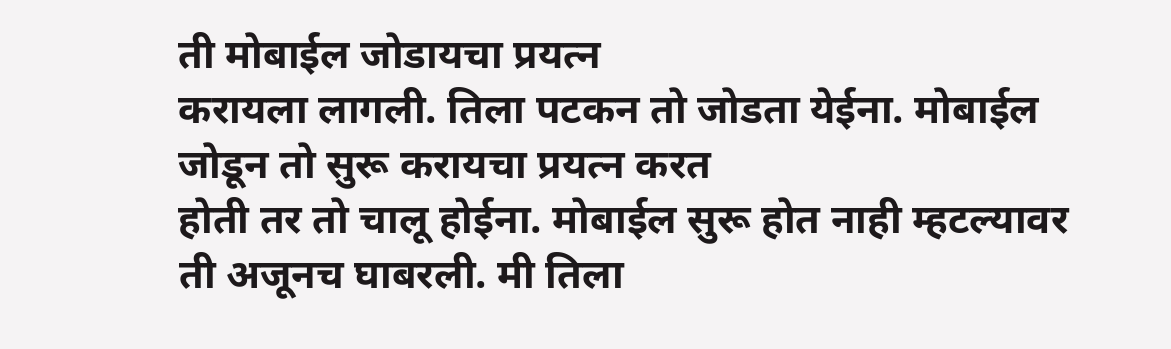ती मोबाईल जोडायचा प्रयत्न
करायला लागली. तिला पटकन तो जोडता येईना. मोबाईल जोडून तो सुरू करायचा प्रयत्न करत
होती तर तो चालू होईना. मोबाईल सुरू होत नाही म्हटल्यावर ती अजूनच घाबरली. मी तिला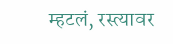म्हटलं, रस्त्यावर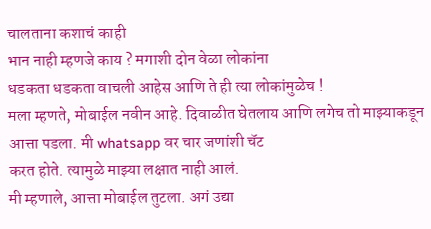चालताना कशाचं काही
भान नाही म्हणजे काय ? मगाशी दोन वेळा लोकांना
धडकता धडकता वाचली आहेस आणि ते ही त्या लोकांमुळेच !
मला म्हणते, मोबाईल नवीन आहे. दिवाळीत घेतलाय आणि लगेच तो माझ्याकडून
आत्ता पडला. मी whatsapp वर चार जणांशी चॅट
करत होते. त्यामुळे माझ्या लक्षात नाही आलं.
मी म्हणाले, आत्ता मोबाईल तुटला. अगं उद्या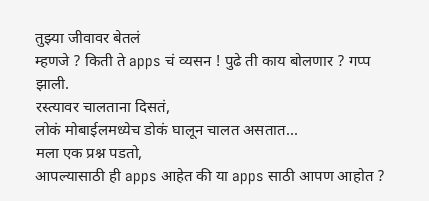तुझ्या जीवावर बेतलं
म्हणजे ? किती ते apps चं व्यसन ! पुढे ती काय बोलणार ? गप्प झाली.
रस्त्यावर चालताना दिसतं,
लोकं मोबाईलमध्येच डोकं घालून चालत असतात...
मला एक प्रश्न पडतो,
आपल्यासाठी ही apps आहेत की या apps साठी आपण आहोत ?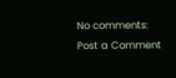No comments:
Post a Comment